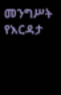መንግሥት የእርዳታ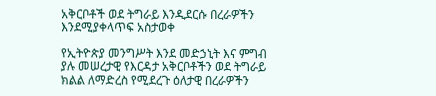አቅርቦቶች ወደ ትግራይ እንዲደርሱ በረራዎችን እንደሚያቀላጥፍ አስታወቀ

የኢትዮጵያ መንግሥት እንደ መድኃኒት እና ምግብ ያሉ መሠረታዊ የእርዳታ አቅርቦቶችን ወደ ትግራይ ክልል ለማድረስ የሚደረጉ ዕለታዊ በረራዎችን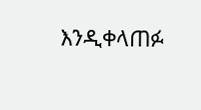እንዲቀላጠፉ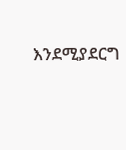እንደሚያደርግ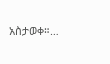አስታወቀ።…